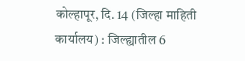कोल्हापूर, दि. 14 (जिल्हा माहिती कार्यालय) : जिल्ह्यातील 6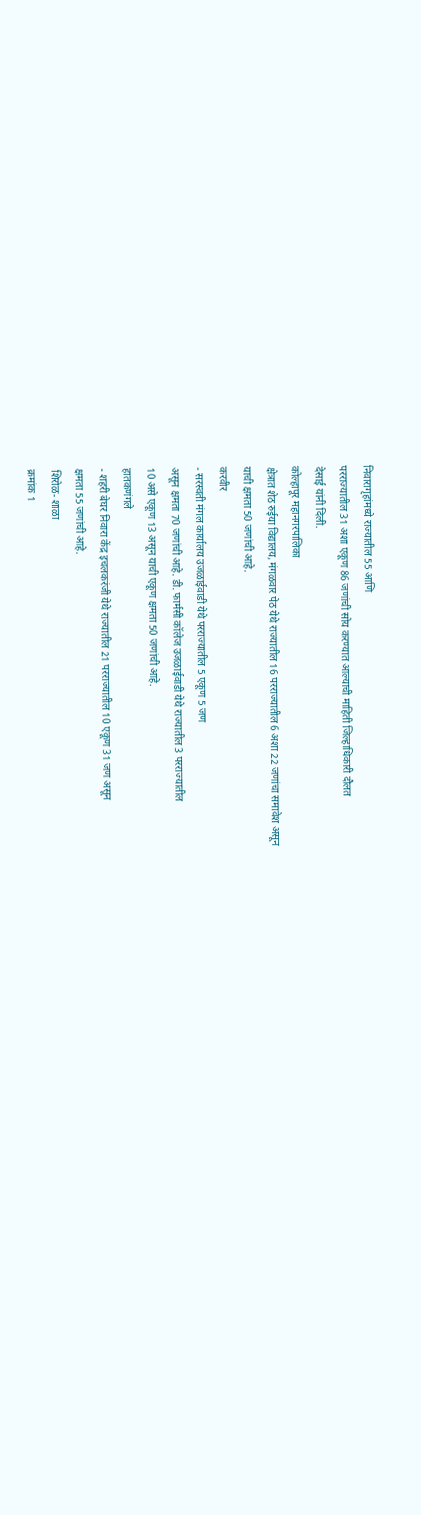निवारागृहांमध्ये राज्यातील 55 आणि
परराज्यातील 31 अशा एकूण 86 जणांची सोय करण्यात आल्याची माहिती जिल्हाधिकारी दौलत
देसाई यांनी दिली.
कोल्हापूर महानगरपालिका
क्षेत्रात शेठ रुईया विद्यालय, मंगळवार पेठ येथे राज्यातील 16 परराज्यातील 6 अशा 22 जणांचा समावेश असून
याची क्षमता 50 जणांची आहे.
करवीर
- सरस्वती मंगल कार्यालय उजळाईवाडी येथे परराज्यातील 5 एकूण 5 जण
असून क्षमता 70 जणांची आहे. डी. फार्मसी कॉलेज उजळाईवाडी येथे राज्यातील 3 परराज्यातील
10 असे एकूण 13 असून याची एकूण क्षमता 50 जणांची आहे.
हातकणंगले
- शहरी बेघर निवारा केंद्र इचलकरंजी येथे राज्यातील 21 परराज्यातील 10 एकूण 31 जण असून
क्षमता 55 जणांची आहे.
शिरोळ- शाळा
क्रमांक 1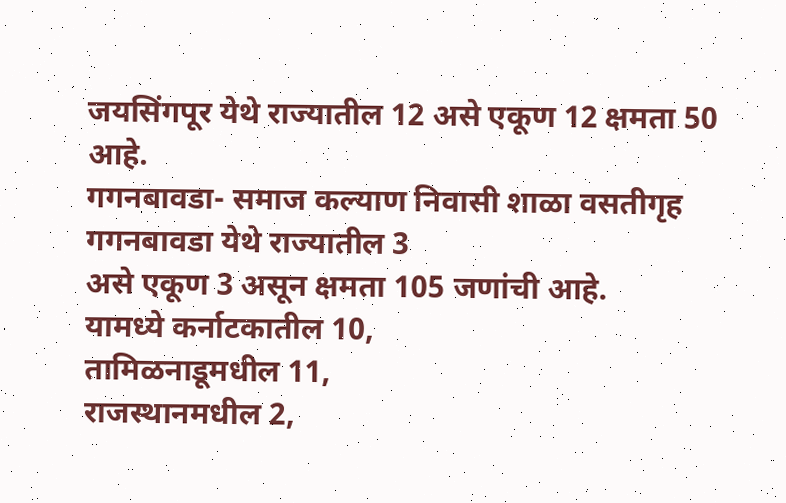जयसिंगपूर येथे राज्यातील 12 असे एकूण 12 क्षमता 50 आहे.
गगनबावडा- समाज कल्याण निवासी शाळा वसतीगृह गगनबावडा येथे राज्यातील 3
असे एकूण 3 असून क्षमता 105 जणांची आहे.
यामध्ये कर्नाटकातील 10,
तामिळनाडूमधील 11,
राजस्थानमधील 2,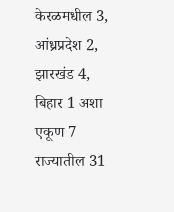केरळमधील 3,
आंध्रप्रदेश 2,
झारखंड 4,
बिहार 1 अशा एकूण 7 राज्यातील 31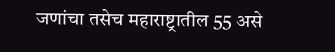जणांचा तसेच महाराष्ट्रातील 55 असे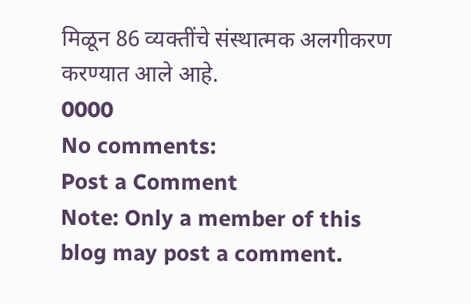मिळून 86 व्यक्तींचे संस्थात्मक अलगीकरण
करण्यात आले आहे.
0000
No comments:
Post a Comment
Note: Only a member of this blog may post a comment.